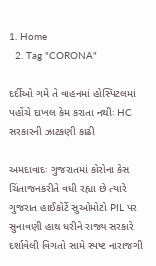1. Home
  2. Tag "CORONA"

દર્દીઓ ગમે તે વાહનમાં હોસ્પિટલમાં પહોંચે દાખલ કેમ કરાતા નથીઃ HC સરકારની ઝાટકણી કાઢી

અમદાવાદઃ ગુજરાતમાં કોરોના કેસ ચિંતાજનકરીતે વધી રહ્યા છે ત્યારે ગુજરાત હાઈકોર્ટે સુઓમોટો PIL પર સુનાવણી હાથ ધરીને રાજ્ય સરકારે દર્શાવેલી વિગતો સામે સ્પષ્ટ નારાજગી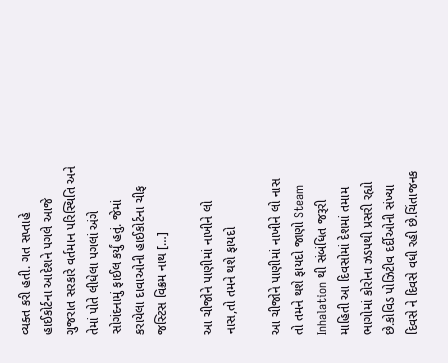વ્યક્ત કરી હતી. ગત સપ્તાહે હાઈકોર્ટના આદેશને પગલે આજે ગુજરાત સરકારે વર્તમાન પરિસ્થિતિ અને તેમાં પોતે લીધેલા પગલાં અંગે સોગંદનામું ફાઈલ કર્યું હતું. જેમાં કરાયેલા દાવાઓની હાઈકોર્ટના ચીફ જસ્ટિસ વિક્રમ નાથ […]

આ ચીજોને પાણીમાં નાખીને લો નાસ,તો તમને થશે ફાયદો

આ ચીજોને પાણીમાં નાખીને લો નાસ તો તમને થશે ફાયદો જાણો Steam Inhalation થી સંબંધિત જરૂરી માહિતી આ દિવસોમાં દેશમાં તમામ ભાગોમાં કોરોના ઝડપથી પ્રસરી રહ્યો છે.કોવિડ પોઝિટીવ દર્દીઓની સંખ્યા દિવસે ને દિવસે વધી રહી છે.ચિંતાજનક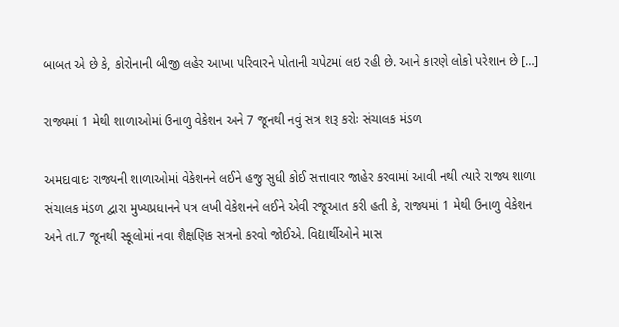બાબત એ છે કે, કોરોનાની બીજી લહેર આખા પરિવારને પોતાની ચપેટમાં લઇ રહી છે. આને કારણે લોકો પરેશાન છે […]

રાજ્યમાં 1 મેથી શાળાઓમાં ઉનાળુ વેકેશન અને 7 જૂનથી નવું સત્ર શરૂ કરોઃ સંચાલક મંડળ

અમદાવાદઃ રાજ્યની શાળાઓમાં વેકેશનને લઈને હજુ સુધી કોઈ સત્તાવાર જાહેર કરવામાં આવી નથી ત્યારે રાજ્ય શાળા સંચાલક મંડળ દ્વારા મુખ્યપ્રધાનને પત્ર લખી વેકેશનને લઈને એવી રજૂઆત કરી હતી કે, રાજ્યમાં 1 મેથી ઉનાળુ વેકેશન અને તા.7 જૂનથી સ્કૂલોમાં નવા શૈક્ષણિક સત્રનો કરવો જોઈએ. વિદ્યાર્થીઓને માસ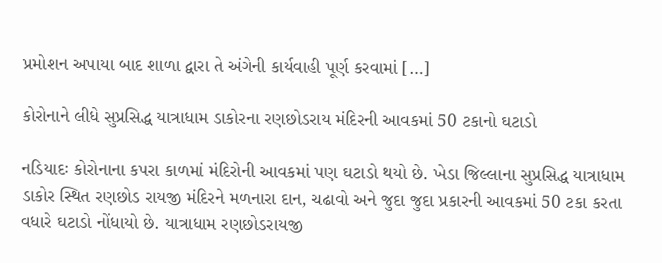પ્રમોશન અપાયા બાદ શાળા દ્વારા તે અંગેની કાર્યવાહી પૂર્ણ કરવામાં […]

કોરોનાને લીધે સુપ્રસિદ્ધ યાત્રાધામ ડાકોરના રણછોડરાય મંદિરની આવકમાં 50 ટકાનો ઘટાડો

નડિયાદઃ કોરોનાના કપરા કાળમાં મંદિરોની આવકમાં પણ ઘટાડો થયો છે. ખેડા જિલ્લાના સુપ્રસિદ્ધ યાત્રાધામ ડાકોર સ્થિત રણછોડ રાયજી મંદિરને મળનારા દાન, ચઢાવો અને જુદા જુદા પ્રકારની આવકમાં 50 ટકા કરતા વધારે ઘટાડો નોંધાયો છે. યાત્રાધામ રણછોડરાયજી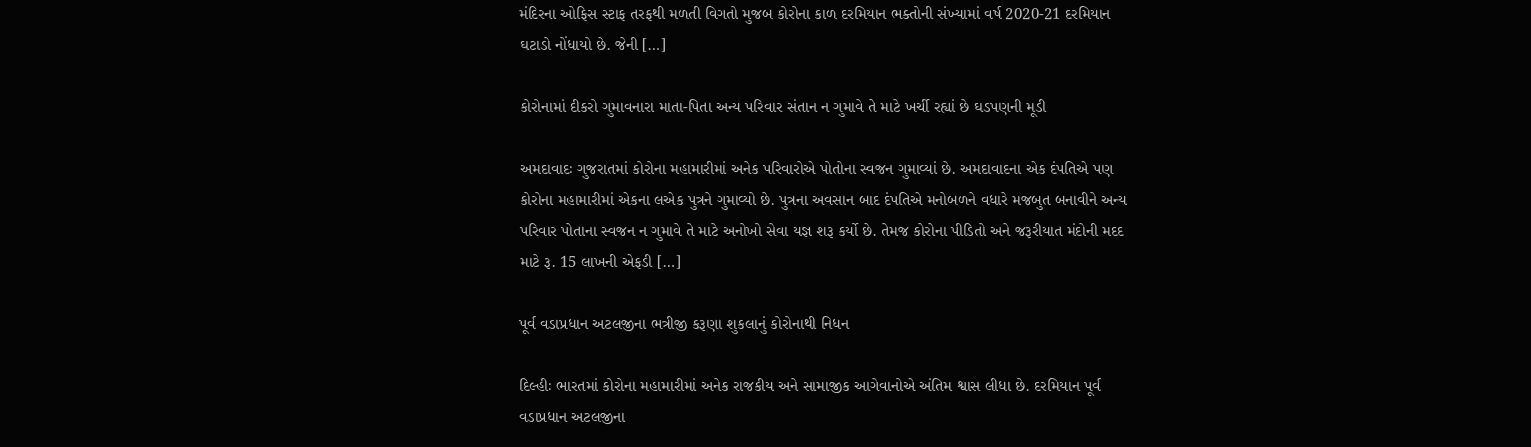મંદિરના ઓફિસ સ્ટાફ તરફથી મળતી વિગતો મુજબ કોરોના કાળ દરમિયાન ભક્તોની સંખ્યામાં વર્ષ 2020-21 દરમિયાન ઘટાડો નોંધાયો છે. જેની […]

કોરોનામાં દીકરો ગુમાવનારા માતા-પિતા અન્ય પરિવાર સંતાન ન ગુમાવે તે માટે ખર્ચી રહ્યાં છે ઘડપણની મૂડી

અમદાવાદઃ ગુજરાતમાં કોરોના મહામારીમાં અનેક પરિવારોએ પોતોના સ્વજન ગુમાવ્યાં છે. અમદાવાદના એક દંપતિએ પણ કોરોના મહામારીમાં એકના લએક પુત્રને ગુમાવ્યો છે. પુત્રના અવસાન બાદ દંપતિએ મનોબળને વધારે મજબુત બનાવીને અન્ય પરિવાર પોતાના સ્વજન ન ગુમાવે તે માટે અનોખો સેવા યજ્ઞ શરૂ કર્યો છે. તેમજ કોરોના પીડિતો અને જરૂરીયાત મંદોની મદદ માટે રૂ. 15 લાખની એફડી […]

પૂર્વ વડાપ્રધાન અટલજીના ભત્રીજી કરૂણા શુકલાનું કોરોનાથી નિધન

દિલ્હીઃ ભારતમાં કોરોના મહામારીમાં અનેક રાજકીય અને સામાજીક આગેવાનોએ અંતિમ શ્વાસ લીધા છે. દરમિયાન પૂર્વ વડાપ્રધાન અટલજીના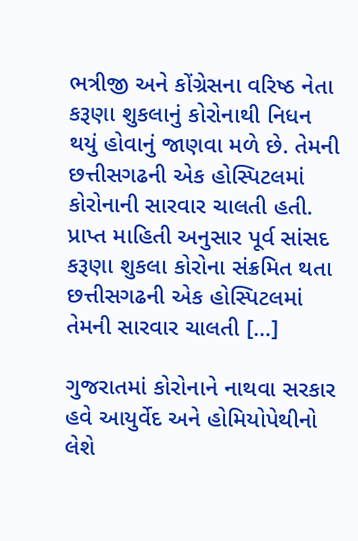ભત્રીજી અને કોંગ્રેસના વરિષ્ઠ નેતા કરૂણા શુકલાનું કોરોનાથી નિધન થયું હોવાનું જાણવા મળે છે. તેમની છત્તીસગઢની એક હોસ્પિટલમાં કોરોનાની સારવાર ચાલતી હતી. પ્રાપ્ત માહિતી અનુસાર પૂર્વ સાંસદ કરૂણા શુકલા કોરોના સંક્રમિત થતા છત્તીસગઢની એક હોસ્પિટલમાં તેમની સારવાર ચાલતી […]

ગુજરાતમાં કોરોનાને નાથવા સરકાર હવે આયુર્વેદ અને હોમિયોપેથીનો લેશે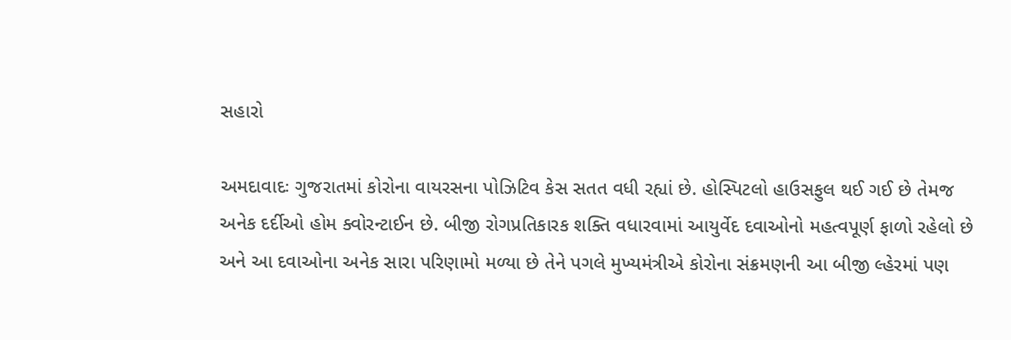સહારો

અમદાવાદઃ ગુજરાતમાં કોરોના વાયરસના પોઝિટિવ કેસ સતત વધી રહ્યાં છે. હોસ્પિટલો હાઉસફુલ થઈ ગઈ છે તેમજ અનેક દર્દીઓ હોમ ક્વોરન્ટાઈન છે. બીજી રોગપ્રતિકારક શક્તિ વધારવામાં આયુર્વેદ દવાઓનો મહત્વપૂર્ણ ફાળો રહેલો છે અને આ દવાઓના અનેક સારા પરિણામો મળ્યા છે તેને પગલે મુખ્યમંત્રીએ કોરોના સંક્રમણની આ બીજી લ્હેરમાં પણ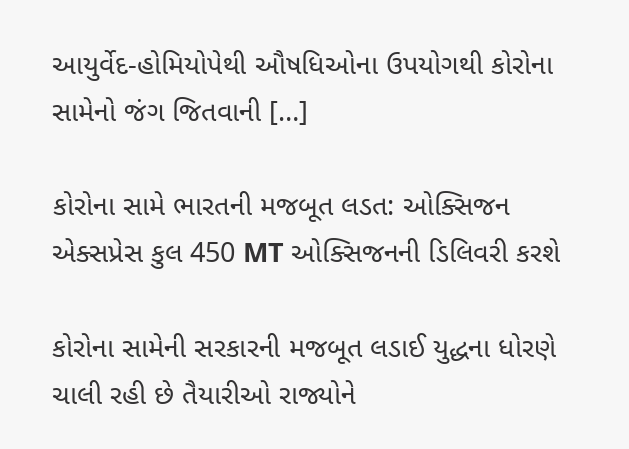આયુર્વેદ-હોમિયોપેથી ઔષધિઓના ઉપયોગથી કોરોના સામેનો જંગ જિતવાની […]

કોરોના સામે ભારતની મજબૂત લડત: ઓક્સિજન એક્સપ્રેસ કુલ 450 MT ઓક્સિજનની ડિલિવરી કરશે

કોરોના સામેની સરકારની મજબૂત લડાઈ યુદ્ધના ધોરણે ચાલી રહી છે તૈયારીઓ રાજ્યોને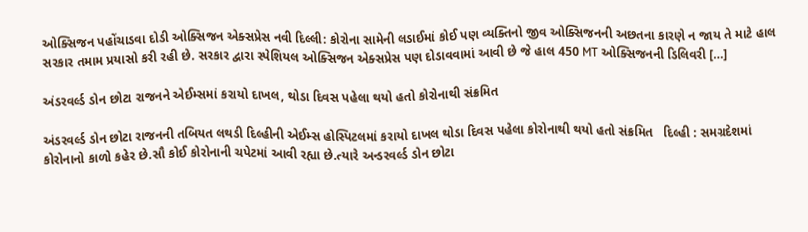ઓક્સિજન પહોંચાડવા દોડી ઓક્સિજન એક્સપ્રેસ નવી દિલ્લી: કોરોના સામેની લડાઈમાં કોઈ પણ વ્યક્તિનો જીવ ઓક્સિજનની અછતના કારણે ન જાય તે માટે હાલ સરકાર તમામ પ્રયાસો કરી રહી છે. સરકાર દ્વારા સ્પેશિયલ ઓક્સિજન એક્સપ્રેસ પણ દોડાવવામાં આવી છે જે હાલ 450 MT ઓક્સિજનની ડિલિવરી […]

અંડરવર્લ્ડ ડોન છોટા રાજનને એઈમ્સમાં કરાયો દાખલ, થોડા દિવસ પહેલા થયો હતો કોરોનાથી સંક્રમિત

અંડરવર્લ્ડ ડોન છોટા રાજનની તબિયત લથડી દિલ્હીની એઈમ્સ હોસ્પિટલમાં કરાયો દાખલ થોડા દિવસ પહેલા કોરોનાથી થયો હતો સંક્રમિત   દિલ્હી : સમગ્રદેશમાં કોરોનાનો કાળો કહેર છે.સૌ કોઈ કોરોનાની ચપેટમાં આવી રહ્યા છે.ત્યારે અન્ડરવર્લ્ડ ડોન છોટા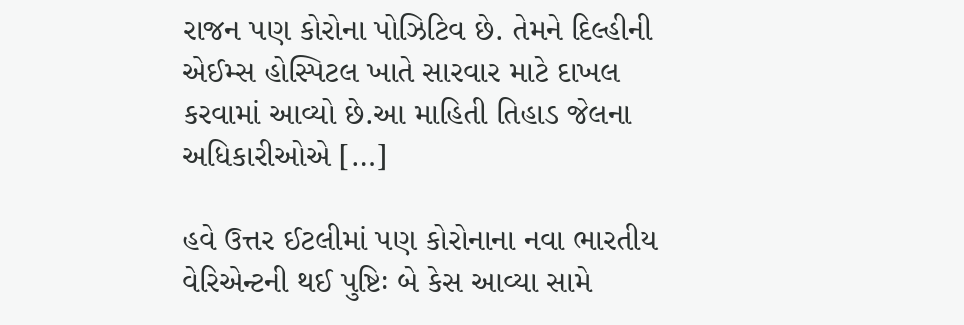રાજન પણ કોરોના પોઝિટિવ છે. તેમને દિલ્હીની એઈમ્સ હોસ્પિટલ ખાતે સારવાર માટે દાખલ કરવામાં આવ્યો છે.આ માહિતી તિહાડ જેલના અધિકારીઓએ […]

હવે ઉત્તર ઈટલીમાં પણ કોરોનાના નવા ભારતીય વેરિએન્ટની થઈ પુષ્ટિઃ બે કેસ આવ્યા સામે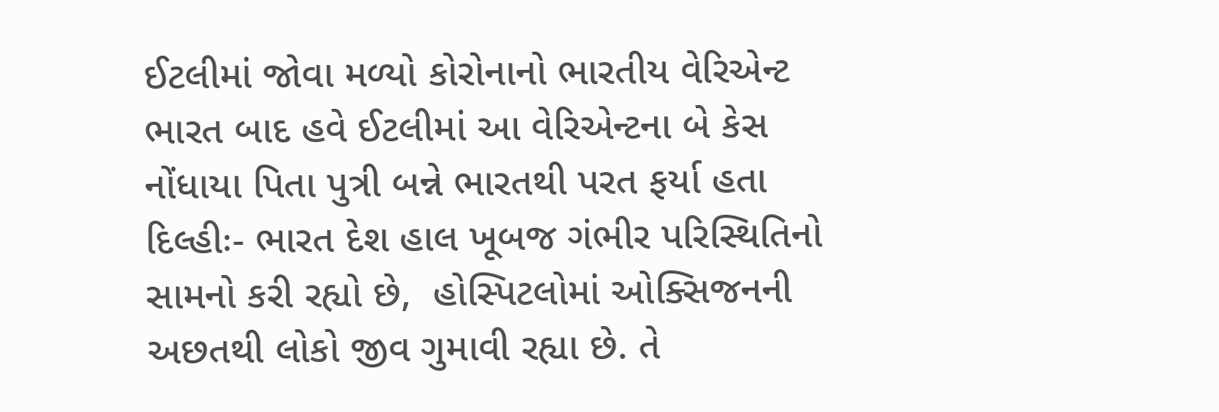ઈટલીમાં જોવા મળ્યો કોરોનાનો ભારતીય વેરિએન્ટ ભારત બાદ હવે ઈટલીમાં આ વેરિએન્ટના બે કેસ નોંધાયા પિતા પુત્રી બન્ને ભારતથી પરત ફર્યા હતા દિલ્હીઃ- ભારત દેશ હાલ ખૂબજ ગંભીર પરિસ્થિતિનો સામનો કરી રહ્યો છે,  હોસ્પિટલોમાં ઓક્સિજનની અછતથી લોકો જીવ ગુમાવી રહ્યા છે. તે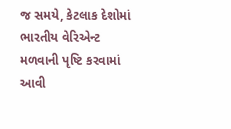જ સમયે, કેટલાક દેશોમાં ભારતીય વેરિએન્ટ મળવાની પૃષ્ટિ કરવામાં આવી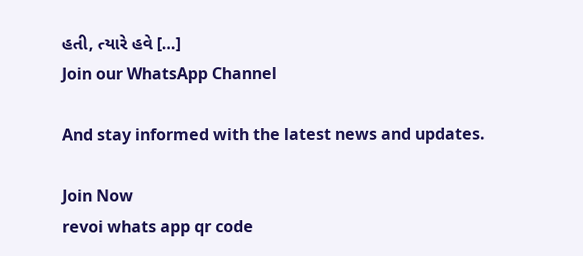હતી, ત્યારે હવે […]
Join our WhatsApp Channel

And stay informed with the latest news and updates.

Join Now
revoi whats app qr code